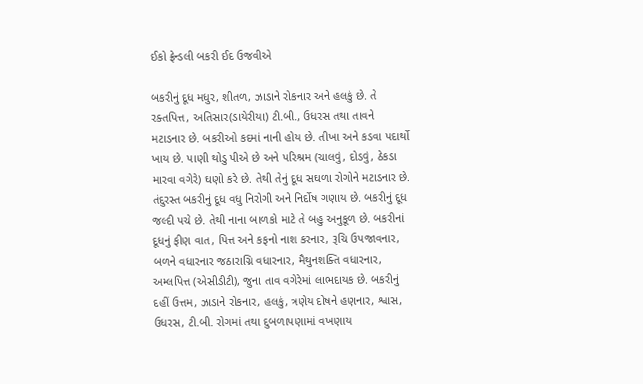ઈકો ફ્રેન્ડલી બકરી ઈદ ઉજવીએ

બકરીનું દૂધ મધુર, શીતળ, ઝાડાને રોકનાર અને હલકું છે. તે રક્તપિત્ત, અતિસાર(ડાયેરીયા) ટી.બી., ઉધરસ તથા તાવને મટાડનાર છે. બકરીઓ કદમાં નાની હોય છે. તીખા અને કડવા પદાર્થો ખાય છે. પાણી થોડુ પીએ છે અને પરિશ્રમ (ચાલવું, દોડવું, ઠેકડા મારવા વગેરે) ઘણો કરે છે. તેથી તેનું દૂધ સઘળા રોગોને મટાડનાર છે. તંદુરસ્ત બકરીનું દૂધ વધુ નિરોગી અને નિર્દોષ ગણાય છે. બકરીનું દૂધ જલ્દી પચે છે. તેથી નાના બાળકો માટે તે બહુ અનુકૂળ છે. બકરીનાં દૂધનું ફીણ વાત, પિત્ત અને કફનો નાશ કરનાર, રૂચિ ઉપજાવનાર, બળને વધારનાર જઠારાગ્નિ વધારનાર, મૈથુનશક્તિ વધારનાર, અમ્લપિત્ત (એસીડીટી), જુના તાવ વગેરેમાં લાભદાયક છે. બકરીનું દહીં ઉત્તમ, ઝાડાને રોકનાર, હલકું, ત્રણેય દોષને હણનાર, શ્વાસ, ઉધરસ, ટી.બી. રોગમાં તથા દુબળાપણામાં વખણાય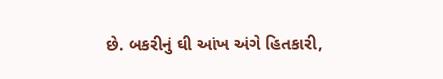છે. બકરીનું ઘી આંખ અંગે હિતકારી,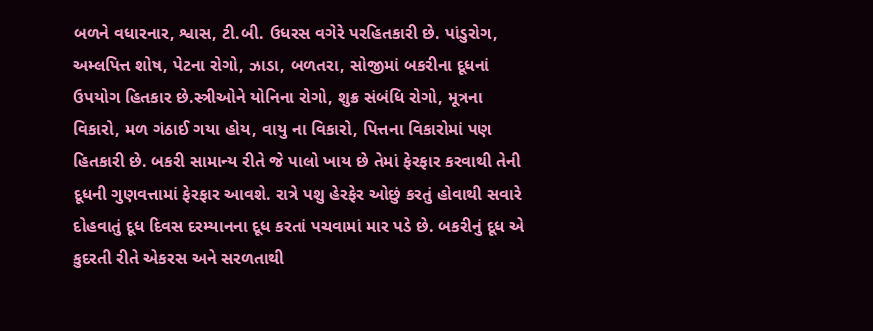બળને વધારનાર, શ્વાસ, ટી.બી. ઉધરસ વગેરે પરહિતકારી છે. પાંડુરોગ, અમ્લપિત્ત શોષ, પેટના રોગો, ઝાડા, બળતરા, સોજીમાં બકરીના દૂધનાં ઉપયોગ હિતકાર છે.સ્ત્રીઓને યોનિના રોગો, શુક્ર સંબંધિ રોગો, મૂત્રના વિકારો, મળ ગંઠાઈ ગયા હોય, વાયુ ના વિકારો, પિત્તના વિકારોમાં પણ હિતકારી છે. બકરી સામાન્ય રીતે જે પાલો ખાય છે તેમાં ફેરફાર કરવાથી તેની દૂધની ગુણવત્તામાં ફેરફાર આવશે. રાત્રે પશુ હેરફેર ઓછું કરતું હોવાથી સવારે દોહવાતું દૂધ દિવસ દરમ્યાનના દૂધ કરતાં પચવામાં માર પડે છે. બકરીનું દૂધ એ કુદરતી રીતે એકરસ અને સરળતાથી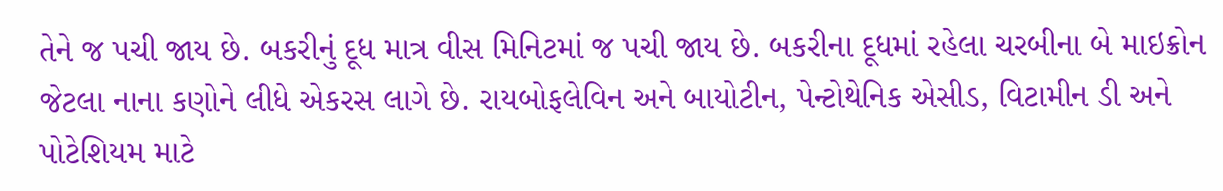તેને જ પચી જાય છે. બકરીનું દૂધ માત્ર વીસ મિનિટમાં જ પચી જાય છે. બકરીના દૂધમાં રહેલા ચરબીના બે માઇક્રોન જેટલા નાના કણોને લીધે એકરસ લાગે છે. રાયબોફલેવિન અને બાયોટીન, પેન્ટોથેનિક એસીડ, વિટામીન ડી અને પોટેશિયમ માટે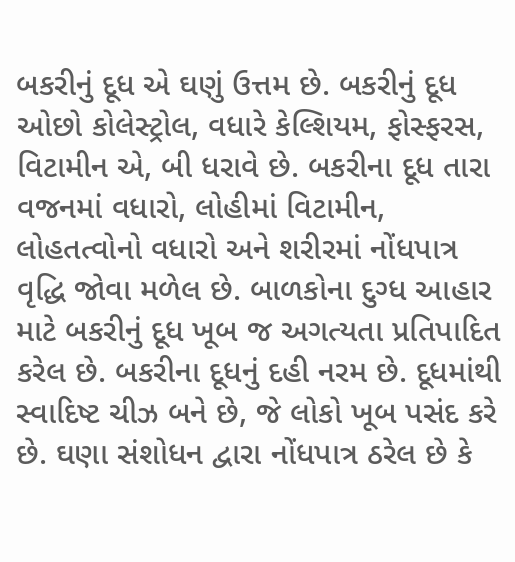બકરીનું દૂધ એ ઘણું ઉત્તમ છે. બકરીનું દૂધ ઓછો કોલેસ્ટ્રોલ, વધારે કેલ્શિયમ, ફોસ્ફરસ, વિટામીન એ, બી ધરાવે છે. બકરીના દૂધ તારા વજનમાં વધારો, લોહીમાં વિટામીન, લોહતત્વોનો વધારો અને શરીરમાં નોંધપાત્ર વૃદ્ધિ જોવા મળેલ છે. બાળકોના દુગ્ધ આહાર માટે બકરીનું દૂધ ખૂબ જ અગત્યતા પ્રતિપાદિત કરેલ છે. બકરીના દૂધનું દહી નરમ છે. દૂધમાંથી સ્વાદિષ્ટ ચીઝ બને છે, જે લોકો ખૂબ પસંદ કરે છે. ઘણા સંશોધન દ્વારા નોંધપાત્ર ઠરેલ છે કે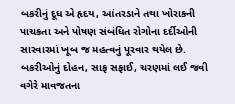બકરીનું દૂધ એ હૃદય, આંતરડાને તથા ખોરાકની પાચકતા અને પોષણ સંબંધિત રોગોના દર્દીઓની સારવારમાં ખૂબ જ મહત્વનું પૂરવાર થયેલ છે. બકરીઓનું દોહન, સાફ સફાઈ, ચરણમાં લઈ જવી વગેરે માવજતના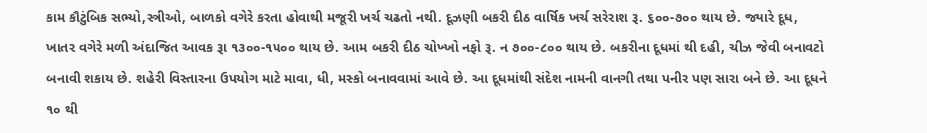કામ કૌટુંબિક સભ્યો,સ્ત્રીઓ, બાળકો વગેરે કરતા હોવાથી મજૂરી ખર્ચ ચઢતો નથી. દૂઝણી બકરી દીઠ વાર્ષિક ખર્ચ સરેરાશ રૂ. ૬૦૦-૭૦૦ થાય છે. જ્યારે દૂધ, ખાતર વગેરે મળી અંદાજિત આવક રૂા ૧૩૦૦-૧૫૦૦ થાય છે. આમ બકરી દીઠ ચોખ્ખો નફો રૂ. ન ૭૦૦-૮૦૦ થાય છે. બકરીના દૂધમાં થી દહી, ચીઝ જેવી બનાવટો બનાવી શકાય છે. શહેરી વિસ્તારના ઉપયોગ માટે માવા, ધી, મસ્કો બનાવવામાં આવે છે. આ દૂધમાંથી સંદેશ નામની વાનગી તથા પનીર પણ સારા બને છે. આ દૂધને ૧૦ થી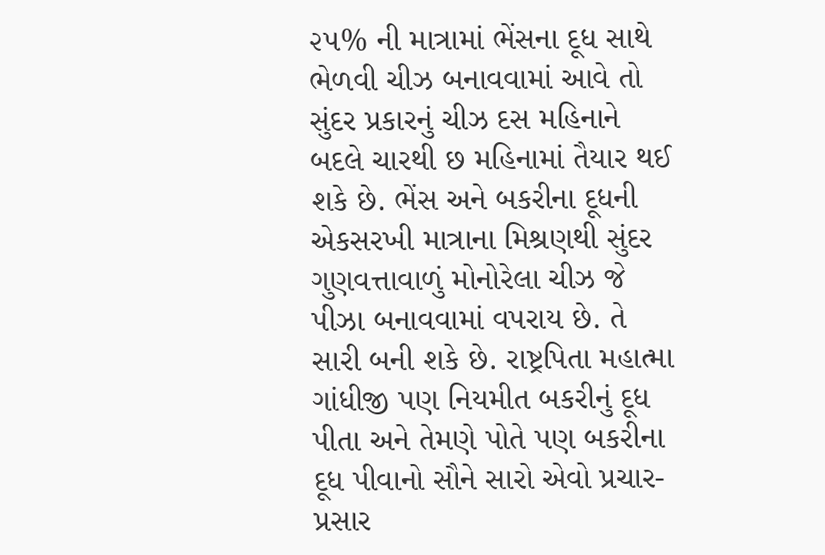૨૫% ની માત્રામાં ભેંસના દૂધ સાથે ભેળવી ચીઝ બનાવવામાં આવે તો સુંદર પ્રકારનું ચીઝ દસ મહિનાને બદલે ચારથી છ મહિનામાં તૈયાર થઈ શકે છે. ભેંસ અને બકરીના દૂધની એકસરખી માત્રાના મિશ્રણથી સુંદર ગુણવત્તાવાળું મોનોરેલા ચીઝ જે પીઝા બનાવવામાં વપરાય છે. તે સારી બની શકે છે. રાષ્ટ્રપિતા મહાત્મા ગાંધીજી પણ નિયમીત બકરીનું દૂધ પીતા અને તેમણે પોતે પણ બકરીના દૂધ પીવાનો સૌને સારો એવો પ્રચાર-પ્રસાર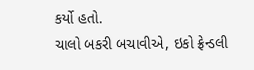કર્યો હતો.
ચાલો બકરી બચાવીએ, ઇકો ફ્રેન્ડલી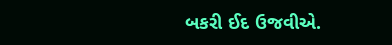બકરી ઈદ ઉજવીએ.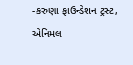-કરુણા ફાઉન્ડેશન ટ્રસ્ટ, એનિમલ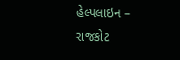હેલ્પલાઇન – રાજકોટ